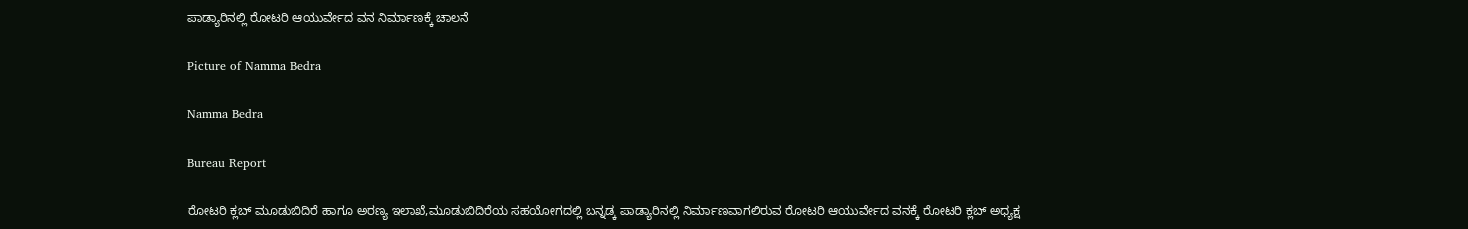ಪಾಡ್ಯಾರಿನಲ್ಲಿ ರೋಟರಿ ಆಯುರ್ವೇದ ವನ ನಿರ್ಮಾಣಕ್ಕೆ ಚಾಲನೆ

Picture of Namma Bedra

Namma Bedra

Bureau Report

ರೋಟರಿ ಕ್ಲಬ್ ಮೂಡುಬಿದಿರೆ ಹಾಗೂ ಅರಣ್ಯ ಇಲಾಖೆ,ಮೂಡುಬಿದಿರೆಯ ಸಹಯೋಗದಲ್ಲಿ ಬನ್ನಡ್ಕ ಪಾಡ್ಯಾರಿನಲ್ಲಿ ನಿರ್ಮಾಣವಾಗಲಿರುವ ರೋಟರಿ ಆಯುರ್ವೇದ ವನಕ್ಕೆ ರೋಟರಿ ಕ್ಲಬ್ ಅಧ್ಯಕ್ಷ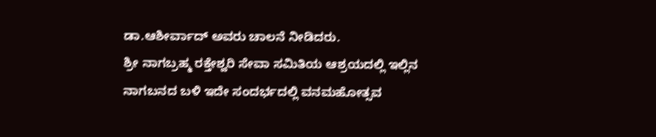ಡಾ.ಆಶೀರ್ವಾದ್ ಅವರು ಚಾಲನೆ ನೀಡಿದರು.
ಶ್ರೀ ನಾಗಬ್ರಹ್ಮ ರಕ್ತೇಶ್ವರಿ ಸೇವಾ ಸಮಿತಿಯ ಆಶ್ರಯದಲ್ಲಿ ಇಲ್ಲಿನ ನಾಗಬನದ ಬಳಿ ಇದೇ ಸಂದರ್ಭದಲ್ಲಿ ವನಮಹೋತ್ಸವ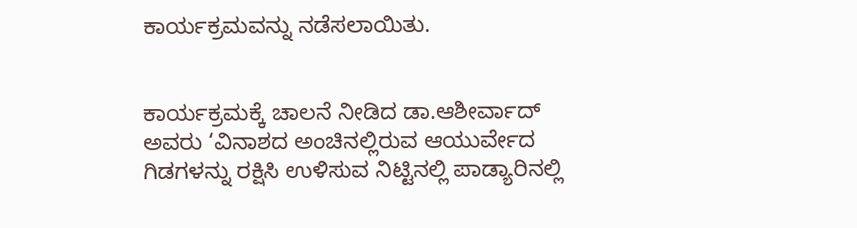ಕಾರ್ಯಕ್ರಮವನ್ನು ನಡೆಸಲಾಯಿತು.


ಕಾರ್ಯಕ್ರಮಕ್ಕೆ ಚಾಲನೆ ನೀಡಿದ ಡಾ.ಆಶೀರ್ವಾದ್ ಅವರು ‘ವಿನಾಶದ ಅಂಚಿನಲ್ಲಿರುವ ಆಯುರ್ವೇದ ಗಿಡಗಳನ್ನು ರಕ್ಷಿಸಿ ಉಳಿಸುವ ನಿಟ್ಟಿನಲ್ಲಿ ಪಾಡ್ಯಾರಿನಲ್ಲಿ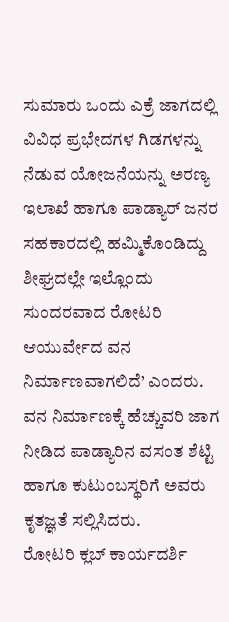ಸುಮಾರು ಒಂದು ಎಕ್ರೆ ಜಾಗದಲ್ಲಿ ವಿವಿಧ ಪ್ರಭೇದಗಳ ಗಿಡಗಳನ್ನು ನೆಡುವ ಯೋಜನೆಯನ್ನು ಅರಣ್ಯ ಇಲಾಖೆ ಹಾಗೂ ಪಾಡ್ಯಾರ್ ಜನರ ಸಹಕಾರದಲ್ಲಿ ಹಮ್ಮಿಕೊಂಡಿದ್ದು ಶೀಘ್ರದಲ್ಲೇ ಇಲ್ಲೊಂದು ಸುಂದರವಾದ ರೋಟರಿ ಆಯುರ್ವೇದ ವನ ನಿರ್ಮಾಣವಾಗಲಿದೆ’ ಎಂದರು.
ವನ ನಿರ್ಮಾಣಕ್ಕೆ ಹೆಚ್ಚುವರಿ ಜಾಗ ನೀಡಿದ ಪಾಡ್ಯಾರಿನ ವಸಂತ ಶೆಟ್ಟಿ ಹಾಗೂ ಕುಟುಂಬಸ್ಥರಿಗೆ ಅವರು ಕೃತಜ್ಞತೆ ಸಲ್ಲಿಸಿದರು.
ರೋಟರಿ ಕ್ಲಬ್ ಕಾರ್ಯದರ್ಶಿ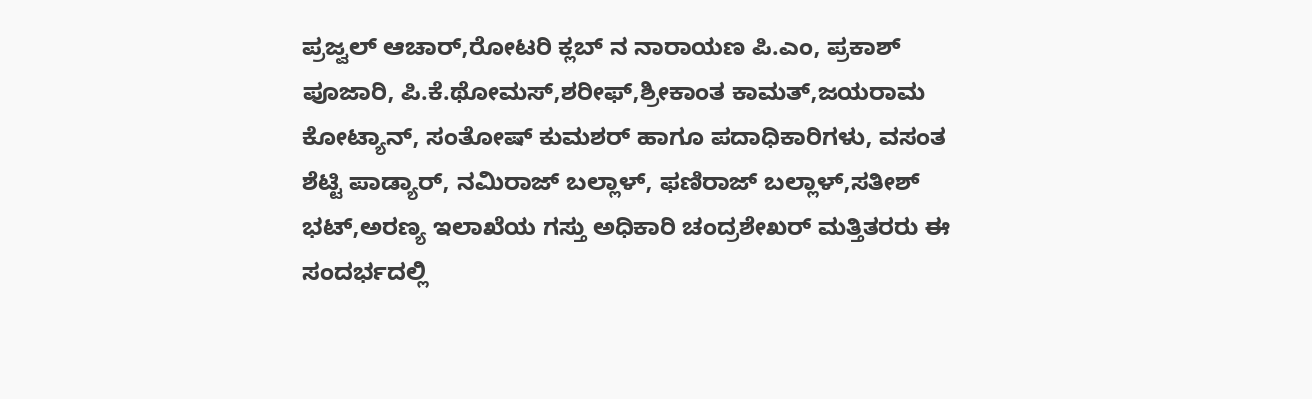ಪ್ರಜ್ವಲ್ ಆಚಾರ್,ರೋಟರಿ ಕ್ಲಬ್ ನ ನಾರಾಯಣ ಪಿ.ಎಂ, ಪ್ರಕಾಶ್ ಪೂಜಾರಿ, ಪಿ.ಕೆ.ಥೋಮಸ್,ಶರೀಫ್,ಶ್ರೀಕಾಂತ ಕಾಮತ್,ಜಯರಾಮ ಕೋಟ್ಯಾನ್, ಸಂತೋಷ್ ಕುಮಶರ್ ಹಾಗೂ ಪದಾಧಿಕಾರಿಗಳು, ವಸಂತ ಶೆಟ್ಟಿ ಪಾಡ್ಯಾರ್, ನಮಿರಾಜ್ ಬಲ್ಲಾಳ್, ಫಣಿರಾಜ್ ಬಲ್ಲಾಳ್,ಸತೀಶ್ ಭಟ್,ಅರಣ್ಯ ಇಲಾಖೆಯ ಗಸ್ತು ಅಧಿಕಾರಿ ಚಂದ್ರಶೇಖರ್ ಮತ್ತಿತರರು ಈ ಸಂದರ್ಭದಲ್ಲಿ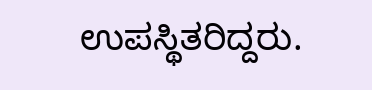ಉಪಸ್ಥಿತರಿದ್ದರು.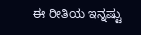ಈ ರೀತಿಯ ಇನ್ನಷ್ಟು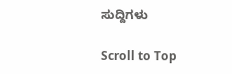ಸುದ್ದಿಗಳು

Scroll to Top